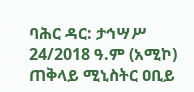ባሕር ዳር: ታኅሣሥ 24/2018 ዓ.ም (አሚኮ) ጠቅላይ ሚኒስትር ዐቢይ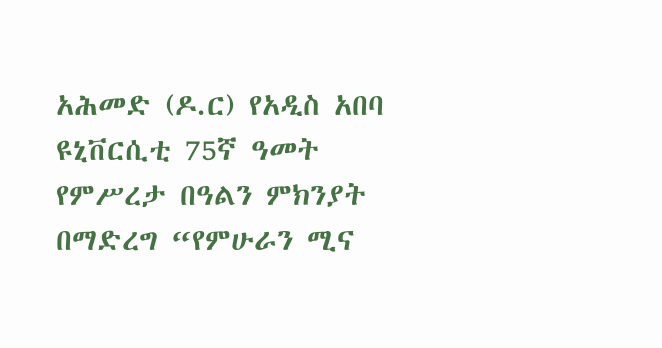አሕመድ (ዶ.ር) የአዲስ አበባ ዩኒቨርሲቲ 75ኛ ዓመት የምሥረታ በዓልን ምክንያት በማድረግ “የምሁራን ሚና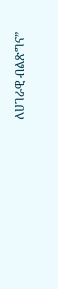ለሀገራዊ ብልጽግና”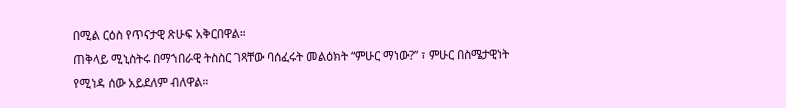በሚል ርዕስ የጥናታዊ ጽሁፍ አቅርበዋል።
ጠቅላይ ሚኒስትሩ በማኀበራዊ ትስስር ገጻቸው ባሰፈሩት መልዕክት “ምሁር ማነው?” ፣ ምሁር በስሜታዊነት የሚነዳ ሰው አይደለም ብለዋል።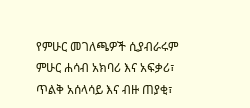የምሁር መገለጫዎች ሲያብራሩም ምሁር ሐሳብ አክባሪ እና አፍቃሪ፣ ጥልቅ አሰላሳይ እና ብዙ ጠያቂ፣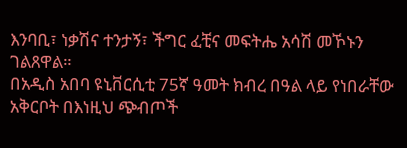እንባቢ፣ ነቃሽና ተንታኝ፣ ችግር ፈቺና መፍትሔ አሳሽ መኾኑን ገልጸዋል።
በአዲስ አበባ ዩኒቨርሲቲ 75ኛ ዓመት ክብረ በዓል ላይ የነበራቸው አቅርቦት በእነዚህ ጭብጦች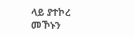ላይ ያተኮረ መኾኑን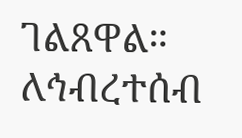ገልጸዋል።
ለኅብረተሰብ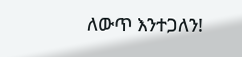ለውጥ እንተጋለን!